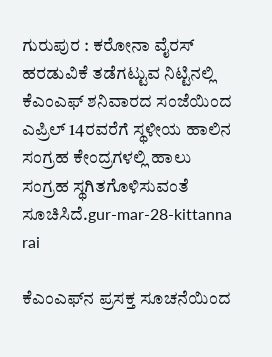ಗುರುಪುರ : ಕರೋನಾ ವೈರಸ್ ಹರಡುವಿಕೆ ತಡೆಗಟ್ಟುವ ನಿಟ್ಟಿನಲ್ಲಿ ಕೆಎಂಎಫ್ ಶನಿವಾರದ ಸಂಜೆಯಿಂದ ಎಪ್ರಿಲ್ 14ರವರೆಗೆ ಸ್ಥಳೀಯ ಹಾಲಿನ ಸಂಗ್ರಹ ಕೇಂದ್ರಗಳಲ್ಲಿ ಹಾಲು ಸಂಗ್ರಹ ಸ್ಥಗಿತಗೊಳಿಸುವಂತೆ ಸೂಚಿಸಿದೆ.gur-mar-28-kittanna rai

ಕೆಎಂಎಫ್‍ನ ಪ್ರಸಕ್ತ ಸೂಚನೆಯಿಂದ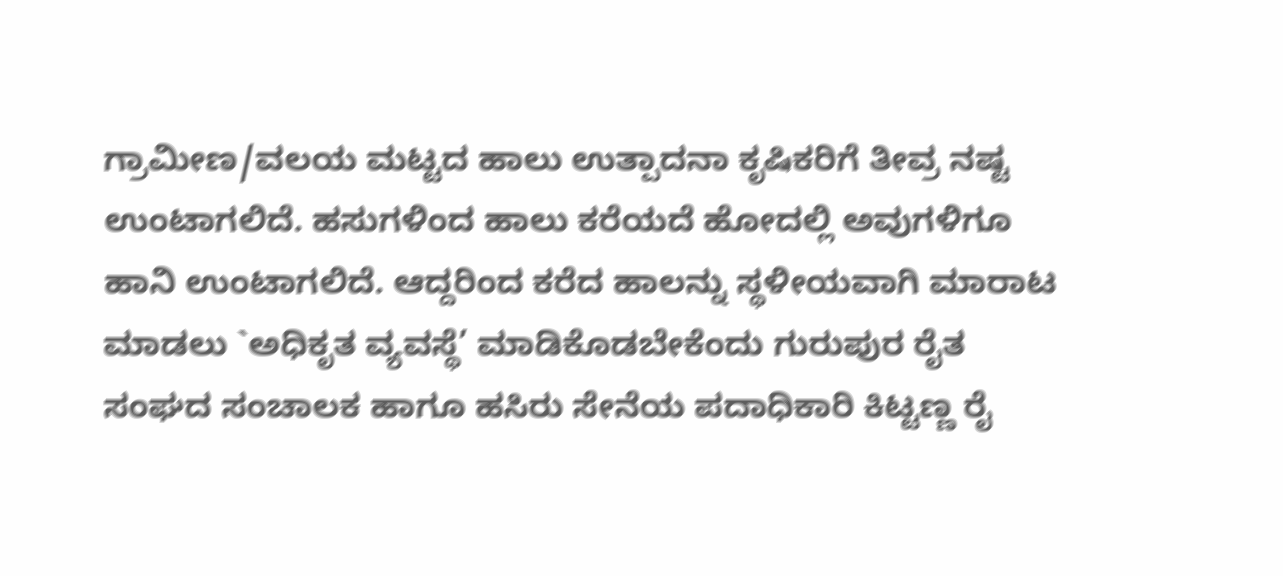ಗ್ರಾಮೀಣ/ವಲಯ ಮಟ್ಟದ ಹಾಲು ಉತ್ಪಾದನಾ ಕೃಷಿಕರಿಗೆ ತೀವ್ರ ನಷ್ಟ ಉಂಟಾಗಲಿದೆ. ಹಸುಗಳಿಂದ ಹಾಲು ಕರೆಯದೆ ಹೋದಲ್ಲಿ ಅವುಗಳಿಗೂ ಹಾನಿ ಉಂಟಾಗಲಿದೆ. ಆದ್ದರಿಂದ ಕರೆದ ಹಾಲನ್ನು ಸ್ಥಳೀಯವಾಗಿ ಮಾರಾಟ ಮಾಡಲು `ಅಧಿಕೃತ ವ್ಯವಸ್ಥೆ’ ಮಾಡಿಕೊಡಬೇಕೆಂದು ಗುರುಪುರ ರೈತ ಸಂಘದ ಸಂಚಾಲಕ ಹಾಗೂ ಹಸಿರು ಸೇನೆಯ ಪದಾಧಿಕಾರಿ ಕಿಟ್ಟಣ್ಣ ರೈ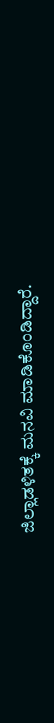ಜಿಲ್ಲಾಡಳಿತಕ್ಕೆ ಮನವಿ ಮಾಡಿಕೊಂಡಿದ್ದಾರೆ.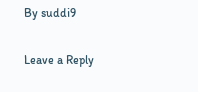By suddi9

Leave a Reply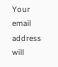Your email address will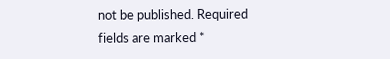not be published. Required fields are marked *